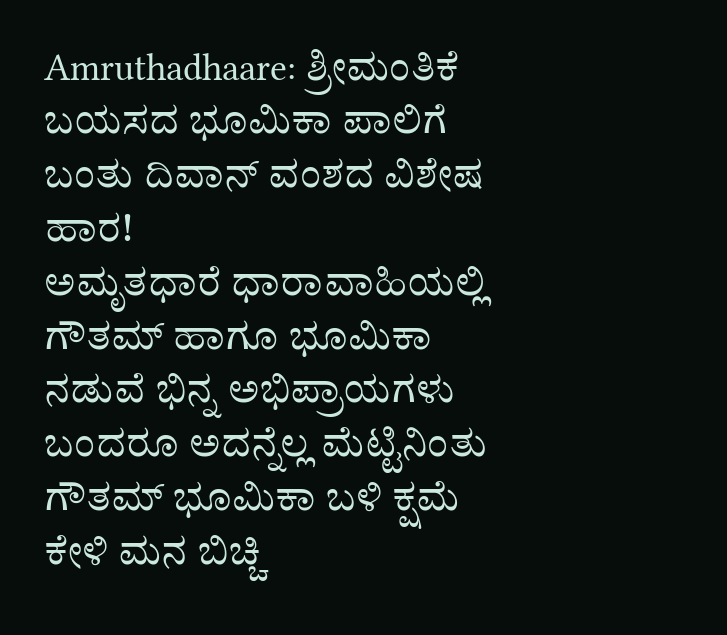Amruthadhaare: ಶ್ರೀಮಂತಿಕೆ ಬಯಸದ ಭೂಮಿಕಾ ಪಾಲಿಗೆ ಬಂತು ದಿವಾನ್ ವಂಶದ ವಿಶೇಷ ಹಾರ!
ಅಮೃತಧಾರೆ ಧಾರಾವಾಹಿಯಲ್ಲಿ ಗೌತಮ್ ಹಾಗೂ ಭೂಮಿಕಾ ನಡುವೆ ಭಿನ್ನ ಅಭಿಪ್ರಾಯಗಳು ಬಂದರೂ ಅದನ್ನೆಲ್ಲ ಮೆಟ್ಟಿನಿಂತು ಗೌತಮ್ ಭೂಮಿಕಾ ಬಳಿ ಕ್ಷಮೆ ಕೇಳಿ ಮನ ಬಿಚ್ಚಿ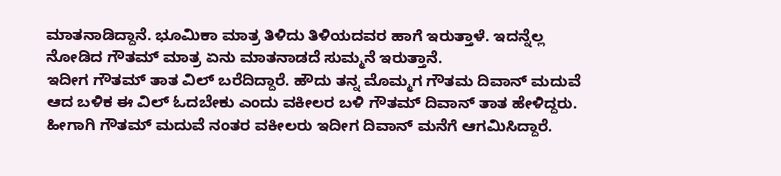ಮಾತನಾಡಿದ್ದಾನೆ. ಭೂಮಿಕಾ ಮಾತ್ರ ತಿಳಿದು ತಿಳಿಯದವರ ಹಾಗೆ ಇರುತ್ತಾಳೆ. ಇದನ್ನೆಲ್ಲ ನೋಡಿದ ಗೌತಮ್ ಮಾತ್ರ ಏನು ಮಾತನಾಡದೆ ಸುಮ್ಮನೆ ಇರುತ್ತಾನೆ.
ಇದೀಗ ಗೌತಮ್ ತಾತ ವಿಲ್ ಬರೆದಿದ್ದಾರೆ. ಹೌದು ತನ್ನ ಮೊಮ್ಮಗ ಗೌತಮ ದಿವಾನ್ ಮದುವೆ ಆದ ಬಳಿಕ ಈ ವಿಲ್ ಓದಬೇಕು ಎಂದು ವಕೀಲರ ಬಳಿ ಗೌತಮ್ ದಿವಾನ್ ತಾತ ಹೇಳಿದ್ದರು. ಹೀಗಾಗಿ ಗೌತಮ್ ಮದುವೆ ನಂತರ ವಕೀಲರು ಇದೀಗ ದಿವಾನ್ ಮನೆಗೆ ಆಗಮಿಸಿದ್ದಾರೆ.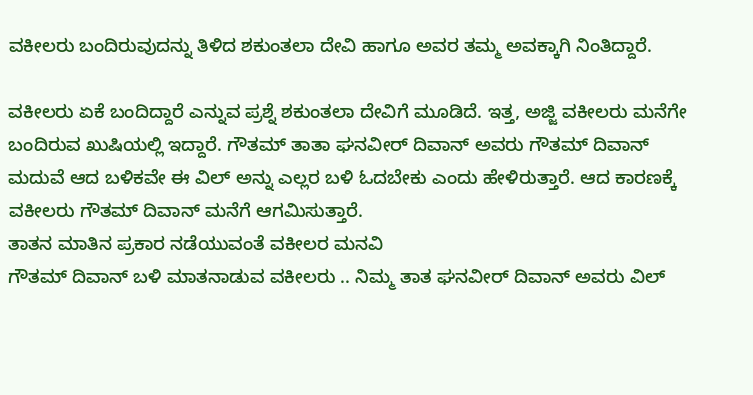ವಕೀಲರು ಬಂದಿರುವುದನ್ನು ತಿಳಿದ ಶಕುಂತಲಾ ದೇವಿ ಹಾಗೂ ಅವರ ತಮ್ಮ ಅವಕ್ಕಾಗಿ ನಿಂತಿದ್ದಾರೆ.

ವಕೀಲರು ಏಕೆ ಬಂದಿದ್ದಾರೆ ಎನ್ನುವ ಪ್ರಶ್ನೆ ಶಕುಂತಲಾ ದೇವಿಗೆ ಮೂಡಿದೆ. ಇತ್ತ, ಅಜ್ಜಿ ವಕೀಲರು ಮನೆಗೇ ಬಂದಿರುವ ಖುಷಿಯಲ್ಲಿ ಇದ್ದಾರೆ. ಗೌತಮ್ ತಾತಾ ಘನವೀರ್ ದಿವಾನ್ ಅವರು ಗೌತಮ್ ದಿವಾನ್ ಮದುವೆ ಆದ ಬಳಿಕವೇ ಈ ವಿಲ್ ಅನ್ನು ಎಲ್ಲರ ಬಳಿ ಓದಬೇಕು ಎಂದು ಹೇಳಿರುತ್ತಾರೆ. ಆದ ಕಾರಣಕ್ಕೆ ವಕೀಲರು ಗೌತಮ್ ದಿವಾನ್ ಮನೆಗೆ ಆಗಮಿಸುತ್ತಾರೆ.
ತಾತನ ಮಾತಿನ ಪ್ರಕಾರ ನಡೆಯುವಂತೆ ವಕೀಲರ ಮನವಿ
ಗೌತಮ್ ದಿವಾನ್ ಬಳಿ ಮಾತನಾಡುವ ವಕೀಲರು .. ನಿಮ್ಮ ತಾತ ಘನವೀರ್ ದಿವಾನ್ ಅವರು ವಿಲ್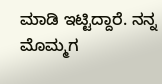ಮಾಡಿ ಇಟ್ಟಿದ್ದಾರೆ. ನನ್ನ ಮೊಮ್ಮಗ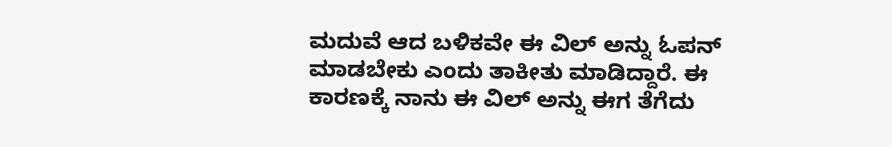ಮದುವೆ ಆದ ಬಳಿಕವೇ ಈ ವಿಲ್ ಅನ್ನು ಓಪನ್ ಮಾಡಬೇಕು ಎಂದು ತಾಕೀತು ಮಾಡಿದ್ದಾರೆ. ಈ ಕಾರಣಕ್ಕೆ ನಾನು ಈ ವಿಲ್ ಅನ್ನು ಈಗ ತೆಗೆದು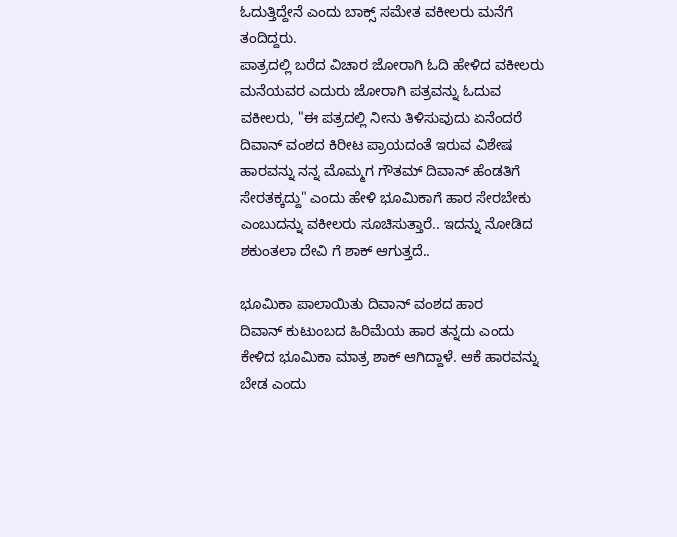ಓದುತ್ತಿದ್ದೇನೆ ಎಂದು ಬಾಕ್ಸ್ ಸಮೇತ ವಕೀಲರು ಮನೆಗೆ ತಂದಿದ್ದರು.
ಪಾತ್ರದಲ್ಲಿ ಬರೆದ ವಿಚಾರ ಜೋರಾಗಿ ಓದಿ ಹೇಳಿದ ವಕೀಲರು
ಮನೆಯವರ ಎದುರು ಜೋರಾಗಿ ಪತ್ರವನ್ನು ಓದುವ ವಕೀಲರು, "ಈ ಪತ್ರದಲ್ಲಿ ನೀನು ತಿಳಿಸುವುದು ಏನೆಂದರೆ ದಿವಾನ್ ವಂಶದ ಕಿರೀಟ ಪ್ರಾಯದಂತೆ ಇರುವ ವಿಶೇಷ ಹಾರವನ್ನು ನನ್ನ ಮೊಮ್ಮಗ ಗೌತಮ್ ದಿವಾನ್ ಹೆಂಡತಿಗೆ ಸೇರತಕ್ಕದ್ದು" ಎಂದು ಹೇಳಿ ಭೂಮಿಕಾಗೆ ಹಾರ ಸೇರಬೇಕು ಎಂಬುದನ್ನು ವಕೀಲರು ಸೂಚಿಸುತ್ತಾರೆ.. ಇದನ್ನು ನೋಡಿದ ಶಕುಂತಲಾ ದೇವಿ ಗೆ ಶಾಕ್ ಆಗುತ್ತದೆ..

ಭೂಮಿಕಾ ಪಾಲಾಯಿತು ದಿವಾನ್ ವಂಶದ ಹಾರ
ದಿವಾನ್ ಕುಟುಂಬದ ಹಿರಿಮೆಯ ಹಾರ ತನ್ನದು ಎಂದು ಕೇಳಿದ ಭೂಮಿಕಾ ಮಾತ್ರ ಶಾಕ್ ಆಗಿದ್ದಾಳೆ. ಆಕೆ ಹಾರವನ್ನು ಬೇಡ ಎಂದು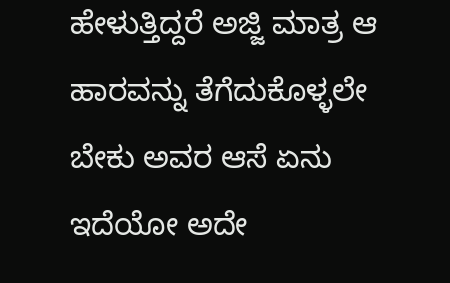ಹೇಳುತ್ತಿದ್ದರೆ ಅಜ್ಜಿ ಮಾತ್ರ ಆ ಹಾರವನ್ನು ತೆಗೆದುಕೊಳ್ಳಲೇ ಬೇಕು ಅವರ ಆಸೆ ಏನು ಇದೆಯೋ ಅದೇ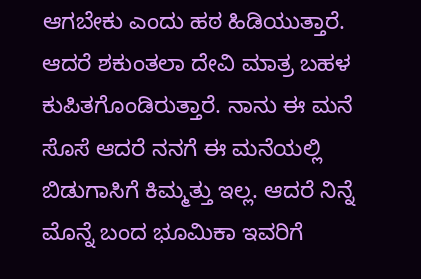ಆಗಬೇಕು ಎಂದು ಹಠ ಹಿಡಿಯುತ್ತಾರೆ. ಆದರೆ ಶಕುಂತಲಾ ದೇವಿ ಮಾತ್ರ ಬಹಳ ಕುಪಿತಗೊಂಡಿರುತ್ತಾರೆ. ನಾನು ಈ ಮನೆ ಸೊಸೆ ಆದರೆ ನನಗೆ ಈ ಮನೆಯಲ್ಲಿ ಬಿಡುಗಾಸಿಗೆ ಕಿಮ್ಮತ್ತು ಇಲ್ಲ. ಆದರೆ ನಿನ್ನೆ ಮೊನ್ನೆ ಬಂದ ಭೂಮಿಕಾ ಇವರಿಗೆ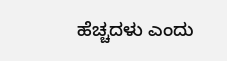ಹೆಚ್ಚದಳು ಎಂದು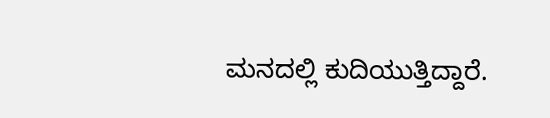ಮನದಲ್ಲಿ ಕುದಿಯುತ್ತಿದ್ದಾರೆ.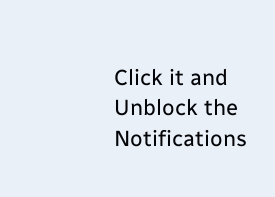Click it and Unblock the Notifications